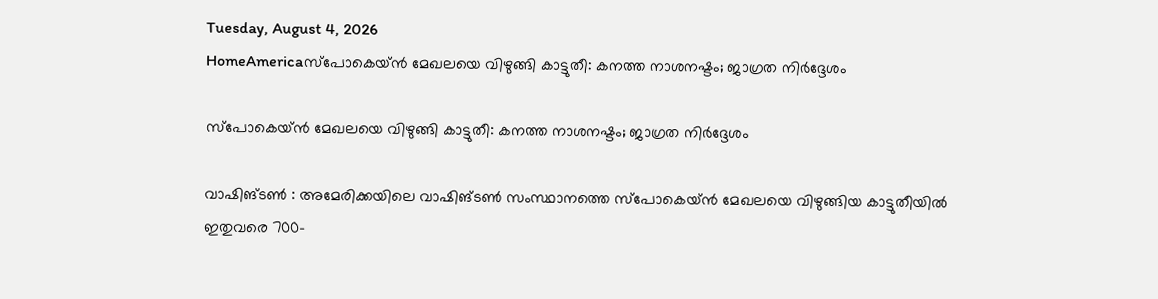Tuesday, August 4, 2026
HomeAmericaസ്പോകെയ്ൻ മേഖലയെ വിഴുങ്ങി കാട്ടുതീ: കനത്ത നാശനഷ്ടം; ജാഗ്രത നിർദ്ദേശം

സ്പോകെയ്ൻ മേഖലയെ വിഴുങ്ങി കാട്ടുതീ: കനത്ത നാശനഷ്ടം; ജാഗ്രത നിർദ്ദേശം

വാഷിങ്ടൺ : അമേരിക്കയിലെ വാഷിങ്ടൺ സംസ്ഥാനത്തെ സ്പോകെയ്ൻ മേഖലയെ വിഴുങ്ങിയ കാട്ടുതീയിൽ ഇതുവരെ 700-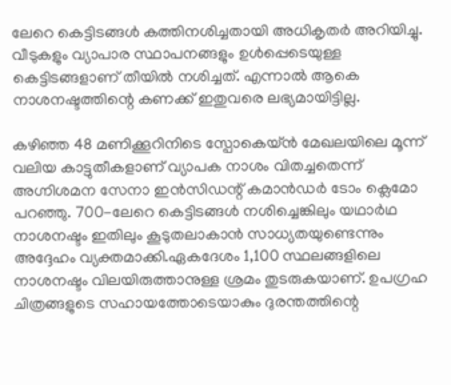ലേറെ കെട്ടിടങ്ങൾ കത്തിനശിച്ചതായി അധികൃതർ അറിയിച്ചു. വീടുകളും വ്യാപാര സ്ഥാപനങ്ങളും ഉൾപ്പെടെയുള്ള കെട്ടിടങ്ങളാണ് തീയിൽ നശിച്ചത്. എന്നാൽ ആകെ നാശനഷ്ടത്തിന്റെ കണക്ക് ഇതുവരെ ലഭ്യമായിട്ടില്ല.

കഴിഞ്ഞ 48 മണിക്കൂറിനിടെ സ്പോകെയ്ൻ മേഖലയിലെ മൂന്ന് വലിയ കാട്ടുതീകളാണ് വ്യാപക നാശം വിതച്ചതെന്ന് അഗ്നിശമന സേനാ ഇൻസിഡന്റ് കമാൻഡർ ടോം ക്ലെമോ പറഞ്ഞു. 700-ലേറെ കെട്ടിടങ്ങൾ നശിച്ചെങ്കിലും യഥാർഥ നാശനഷ്ടം ഇതിലും കൂടുതലാകാൻ സാധ്യതയുണ്ടെന്നും അദ്ദേഹം വ്യക്തമാക്കി.ഏകദേശം 1,100 സ്ഥലങ്ങളിലെ നാശനഷ്ടം വിലയിരുത്താനുള്ള ശ്രമം തുടരുകയാണ്. ഉപഗ്രഹ ചിത്രങ്ങളുടെ സഹായത്തോടെയാകും ദുരന്തത്തിന്റെ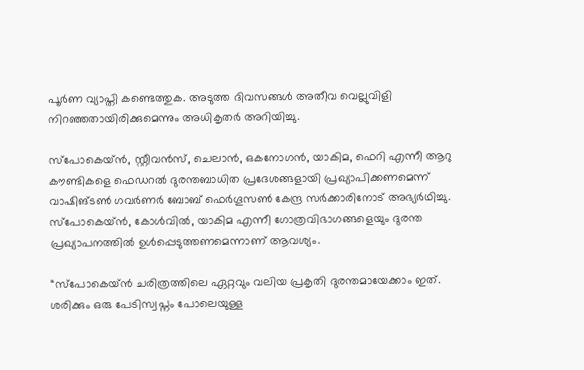പൂർണ വ്യാപ്തി കണ്ടെത്തുക. അടുത്ത ദിവസങ്ങൾ അതീവ വെല്ലുവിളി നിറഞ്ഞതായിരിക്കുമെന്നും അധികൃതർ അറിയിച്ചു.

സ്പോകെയ്ൻ, സ്റ്റീവൻസ്, ചെലാൻ, ഒകനോഗൻ, യാകിമ, ഫെറി എന്നീ ആറു കൗണ്ടികളെ ഫെഡറൽ ദുരന്തബാധിത പ്രദേശങ്ങളായി പ്രഖ്യാപിക്കണമെന്ന് വാഷിങ്ടൺ ഗവർണർ ബോബ് ഫെർഗൂസൺ കേന്ദ്ര സർക്കാരിനോട് അഭ്യർഥിച്ചു. സ്പോകെയ്ൻ, കോൾവിൽ, യാകിമ എന്നീ ഗോത്രവിഭാഗങ്ങളെയും ദുരന്ത പ്രഖ്യാപനത്തിൽ ഉൾപ്പെടുത്തണമെന്നാണ് ആവശ്യം.

“സ്പോകെയ്ൻ ചരിത്രത്തിലെ ഏറ്റവും വലിയ പ്രകൃതി ദുരന്തമായേക്കാം ഇത്. ശരിക്കും ഒരു പേടിസ്വപ്നം പോലെയുള്ള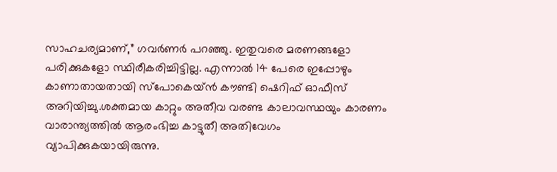സാഹചര്യമാണ്,” ഗവർണർ പറഞ്ഞു. ഇതുവരെ മരണങ്ങളോ പരിക്കുകളോ സ്ഥിരീകരിച്ചിട്ടില്ല. എന്നാൽ 14 പേരെ ഇപ്പോഴും കാണാതായതായി സ്പോകെയ്ൻ കൗണ്ടി ഷെറിഫ് ഓഫീസ് അറിയിച്ചു.ശക്തമായ കാറ്റും അതീവ വരണ്ട കാലാവസ്ഥയും കാരണം വാരാന്ത്യത്തിൽ ആരംഭിച്ച കാട്ടുതീ അതിവേഗം വ്യാപിക്കുകയായിരുന്നു.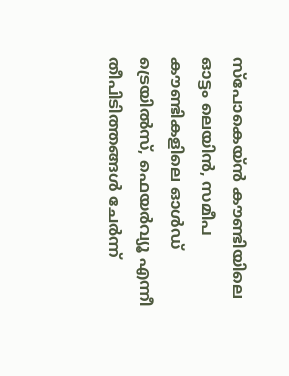സ്പോകെയ്ൻ കൗണ്ടിയിലെ ഓട്ടം ലെയിൻ, സമീപ കൗണ്ടികളിലെ ഓൾഡ് ട്രെയിൽസ്, ഫെയർവ്യൂ എന്നീ തീപിടിത്തങ്ങൾ ചേർന്ന്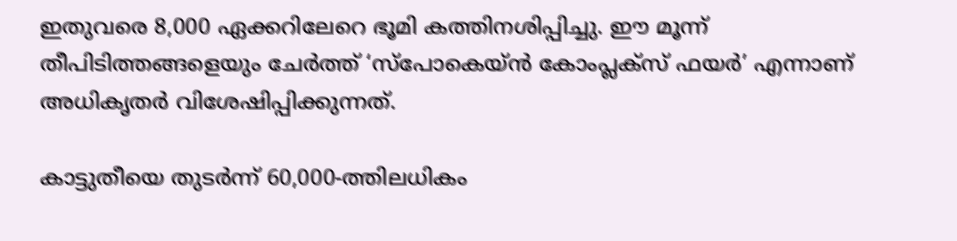ഇതുവരെ 8,000 ഏക്കറിലേറെ ഭൂമി കത്തിനശിപ്പിച്ചു. ഈ മൂന്ന് തീപിടിത്തങ്ങളെയും ചേർത്ത് ‘സ്പോകെയ്ൻ കോംപ്ലക്സ് ഫയർ’ എന്നാണ് അധികൃതർ വിശേഷിപ്പിക്കുന്നത്.

കാട്ടുതീയെ തുടർന്ന് 60,000-ത്തിലധികം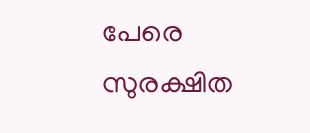പേരെ സുരക്ഷിത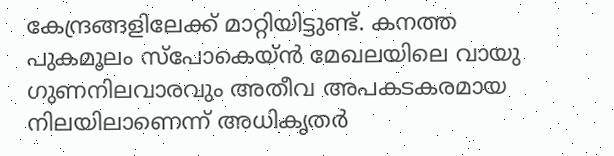കേന്ദ്രങ്ങളിലേക്ക് മാറ്റിയിട്ടുണ്ട്. കനത്ത പുകമൂലം സ്പോകെയ്ൻ മേഖലയിലെ വായു ഗുണനിലവാരവും അതീവ അപകടകരമായ നിലയിലാണെന്ന് അധികൃതർ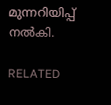മുന്നറിയിപ്പ് നൽകി.

RELATED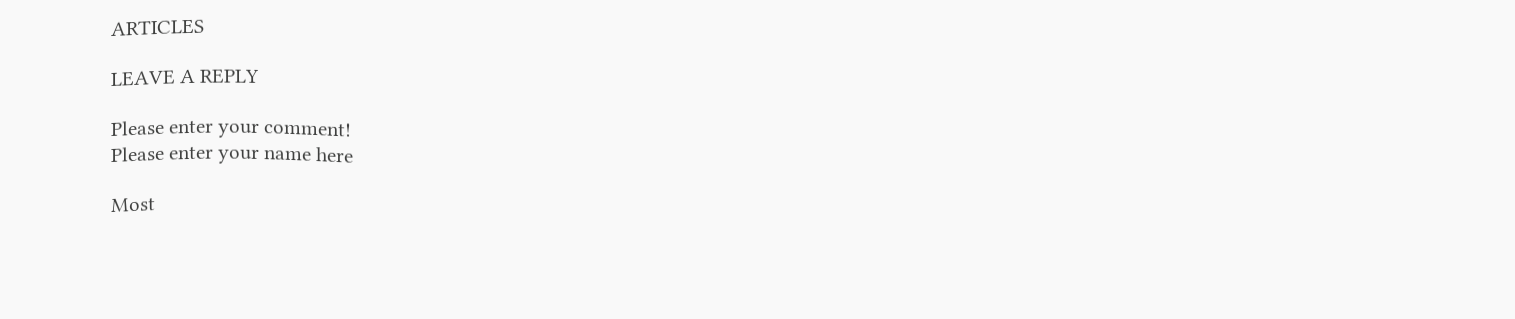ARTICLES

LEAVE A REPLY

Please enter your comment!
Please enter your name here

Most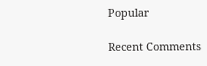Popular

Recent Comments